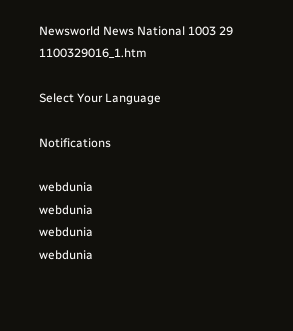Newsworld News National 1003 29 1100329016_1.htm

Select Your Language

Notifications

webdunia
webdunia
webdunia
webdunia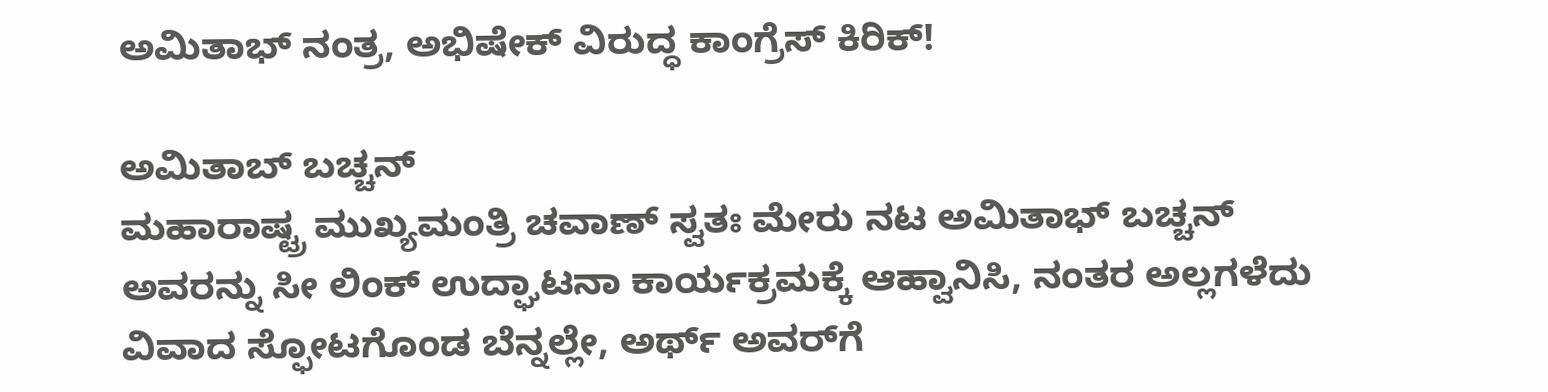ಅಮಿತಾಭ್ ನಂತ್ರ, ಅಭಿಷೇಕ್ ವಿರುದ್ಧ ಕಾಂಗ್ರೆಸ್ ಕಿರಿಕ್!

ಅಮಿತಾಬ್ ಬಚ್ಚನ್
ಮಹಾರಾಷ್ಟ್ರ ಮುಖ್ಯಮಂತ್ರಿ ಚವಾಣ್ ಸ್ವತಃ ಮೇರು ನಟ ಅಮಿತಾಭ್ ಬಚ್ಚನ್ ಅವರನ್ನು ಸೀ ಲಿಂಕ್ ಉದ್ಘಾಟನಾ ಕಾರ್ಯಕ್ರಮಕ್ಕೆ ಆಹ್ವಾನಿಸಿ, ನಂತರ ಅಲ್ಲಗಳೆದು ವಿವಾದ ಸ್ಫೋಟಗೊಂಡ ಬೆನ್ನಲ್ಲೇ, ಅರ್ಥ್ ಅವರ್‌ಗೆ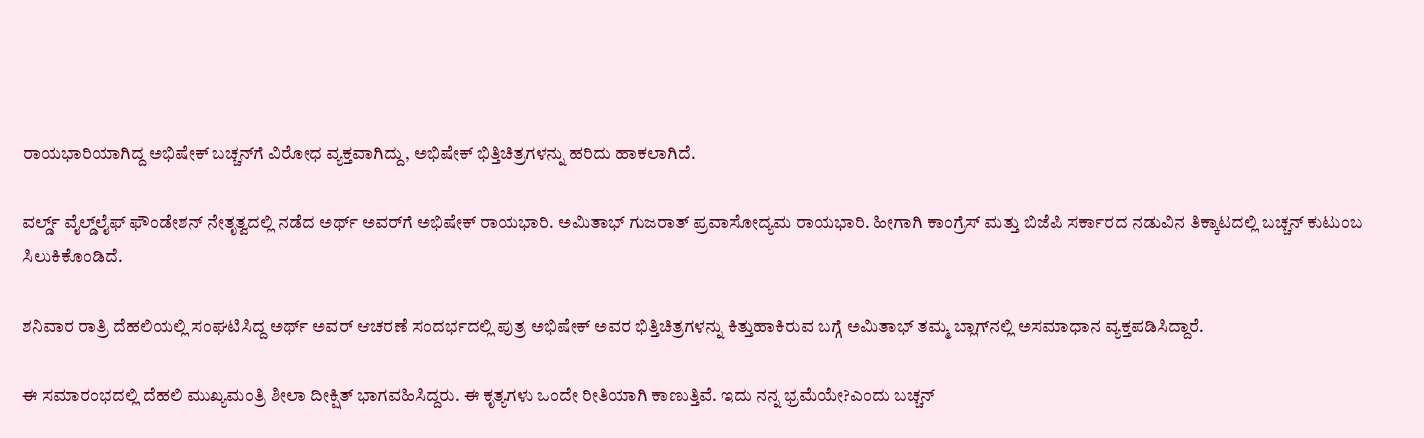ರಾಯಭಾರಿಯಾಗಿದ್ದ ಅಭಿಷೇಕ್ ಬಚ್ಚನ್‌ಗೆ ವಿರೋಧ ವ್ಯಕ್ತವಾಗಿದ್ದು, ಅಭಿಷೇಕ್ ಭಿತ್ತಿಚಿತ್ರಗಳನ್ನು ಹರಿದು ಹಾಕಲಾಗಿದೆ.

ವರ್ಲ್ಡ್ ವೈಲ್ಡ್‌ಲೈಫ್ ಫೌಂಡೇಶನ್ ನೇತೃತ್ವದಲ್ಲಿ ನಡೆದ ಅರ್ಥ್ ಅವರ್‌ಗೆ ಅಭಿಷೇಕ್ ರಾಯಭಾರಿ. ಅಮಿತಾಭ್ ಗುಜರಾತ್ ಪ್ರವಾಸೋದ್ಯಮ ರಾಯಭಾರಿ. ಹೀಗಾಗಿ ಕಾಂಗ್ರೆಸ್ ಮತ್ತು ಬಿಜೆಪಿ ಸರ್ಕಾರದ ನಡುವಿನ ತಿಕ್ಕಾಟದಲ್ಲಿ ಬಚ್ಚನ್ ಕುಟುಂಬ ಸಿಲುಕಿಕೊಂಡಿದೆ.

ಶನಿವಾರ ರಾತ್ರಿ ದೆಹಲಿಯಲ್ಲಿ ಸಂಘಟಿಸಿದ್ದ ಅರ್ಥ್ ಅವರ್ ಆಚರಣೆ ಸಂದರ್ಭದಲ್ಲಿ ಪುತ್ರ ಅಭಿಷೇಕ್ ಅವರ ಭಿತ್ತಿಚಿತ್ರಗಳನ್ನು ಕಿತ್ತುಹಾಕಿರುವ ಬಗ್ಗೆ ಅಮಿತಾಭ್ ತಮ್ಮ ಬ್ಲಾಗ್‌ನಲ್ಲಿ ಅಸಮಾಧಾನ ವ್ಯಕ್ತಪಡಿಸಿದ್ದಾರೆ.

ಈ ಸಮಾರಂಭದಲ್ಲಿ ದೆಹಲಿ ಮುಖ್ಯಮಂತ್ರಿ ಶೀಲಾ ದೀಕ್ಷಿತ್ ಭಾಗವಹಿಸಿದ್ದರು. ಈ ಕೃತ್ಯಗಳು ಒಂದೇ ರೀತಿಯಾಗಿ ಕಾಣುತ್ತಿವೆ. ಇದು ನನ್ನ ಭ್ರಮೆಯೇ?ಎಂದು ಬಚ್ಚನ್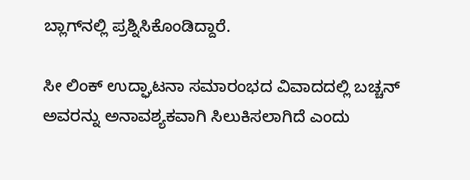ಬ್ಲಾಗ್‌ನಲ್ಲಿ ಪ್ರಶ್ನಿಸಿಕೊಂಡಿದ್ದಾರೆ.

ಸೀ ಲಿಂಕ್ ಉದ್ಘಾಟನಾ ಸಮಾರಂಭದ ವಿವಾದದಲ್ಲಿ ಬಚ್ಚನ್ ಅವರನ್ನು ಅನಾವಶ್ಯಕವಾಗಿ ಸಿಲುಕಿಸಲಾಗಿದೆ ಎಂದು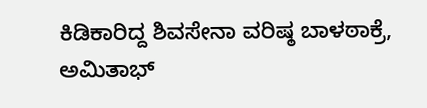ಕಿಡಿಕಾರಿದ್ದ ಶಿವಸೇನಾ ವರಿಷ್ಠ ಬಾಳಠಾಕ್ರೆ, ಅಮಿತಾಭ್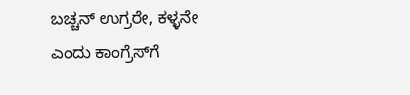ಬಚ್ಚನ್ ಉಗ್ರರೇ, ಕಳ್ಳನೇ ಎಂದು ಕಾಂಗ್ರೆಸ್‌ಗೆ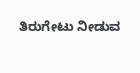ತಿರುಗೇಟು ನೀಡುವ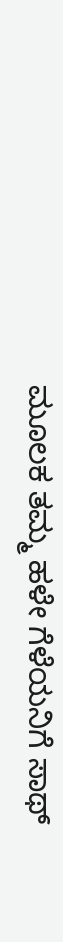ಮೂಲಕ ತಮ್ಮ ಹಳೇ ಗೆಳೆಯನಿಗೆ ಸಾಥ್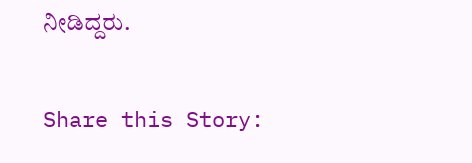ನೀಡಿದ್ದರು.

Share this Story: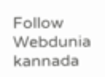Follow Webdunia kannada